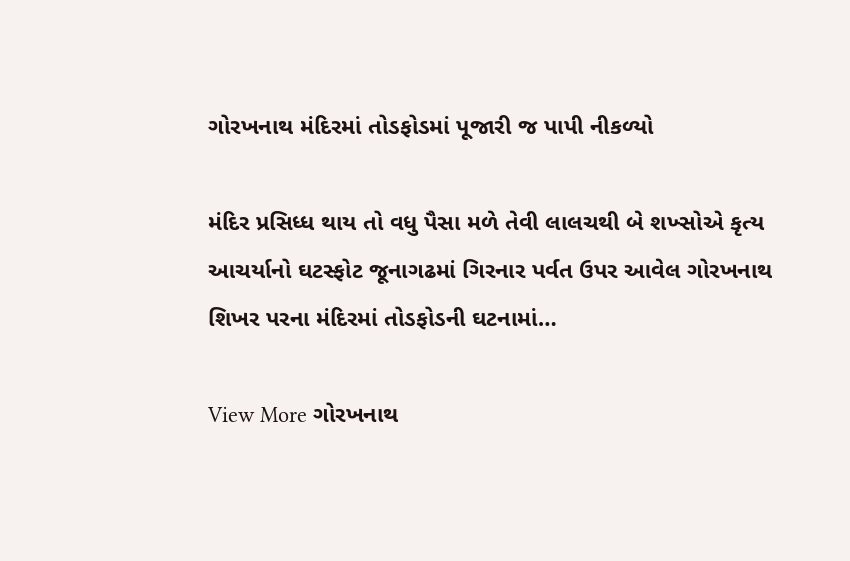ગોરખનાથ મંદિરમાં તોડફોડમાં પૂજારી જ પાપી નીકળ્યો

મંદિર પ્રસિધ્ધ થાય તો વધુ પૈસા મળે તેવી લાલચથી બે શખ્સોએ કૃત્ય આચર્યાનો ઘટસ્ફોટ જૂનાગઢમાં ગિરનાર પર્વત ઉપર આવેલ ગોરખનાથ શિખર પરના મંદિરમાં તોડફોડની ઘટનામાં…

View More ગોરખનાથ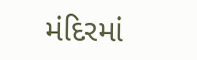મંદિરમાં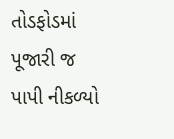તોડફોડમાં પૂજારી જ પાપી નીકળ્યો